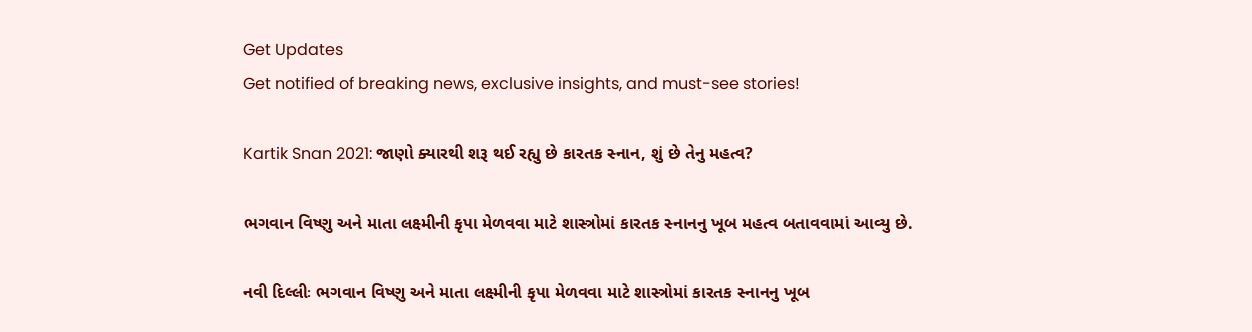Get Updates
Get notified of breaking news, exclusive insights, and must-see stories!

Kartik Snan 2021: જાણો ક્યારથી શરૂ થઈ રહ્યુ છે કારતક સ્નાન, શું છે તેનુ મહત્વ?

ભગવાન વિષ્ણુ અને માતા લક્ષ્મીની કૃપા મેળવવા માટે શાસ્ત્રોમાં કારતક સ્નાનનુ ખૂબ મહત્વ બતાવવામાં આવ્યુ છે.

નવી દિલ્લીઃ ભગવાન વિષ્ણુ અને માતા લક્ષ્મીની કૃપા મેળવવા માટે શાસ્ત્રોમાં કારતક સ્નાનનુ ખૂબ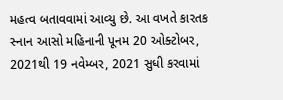મહત્વ બતાવવામાં આવ્યુ છે. આ વખતે કારતક સ્નાન આસો મહિનાની પૂનમ 20 ઓક્ટોબર, 2021થી 19 નવેમ્બર, 2021 સુધી કરવામાં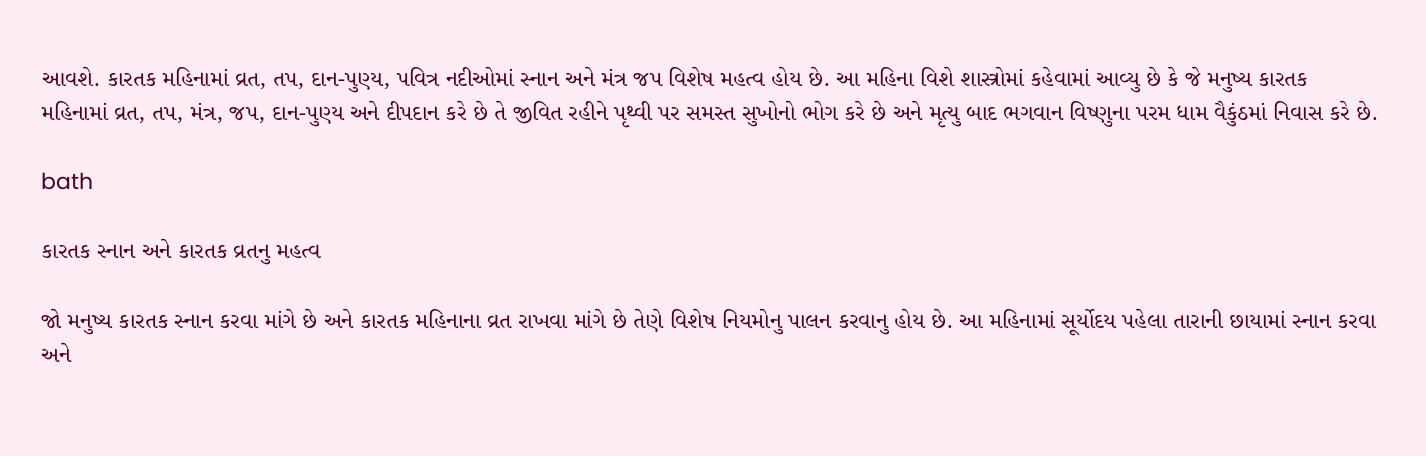આવશે. કારતક મહિનામાં વ્રત, તપ, દાન-પુણ્ય, પવિત્ર નદીઓમાં સ્નાન અને મંત્ર જપ વિશેષ મહત્વ હોય છે. આ મહિના વિશે શાસ્ત્રોમાં કહેવામાં આવ્યુ છે કે જે મનુષ્ય કારતક મહિનામાં વ્રત, તપ, મંત્ર, જપ, દાન-પુણ્ય અને દીપદાન કરે છે તે જીવિત રહીને પૃથ્વી પર સમસ્ત સુખોનો ભોગ કરે છે અને મૃત્યુ બાદ ભગવાન વિષ્ણુના પરમ ધામ વૈકુંઠમાં નિવાસ કરે છે.

bath

કારતક સ્નાન અને કારતક વ્રતનુ મહત્વ

જો મનુષ્ય કારતક સ્નાન કરવા માંગે છે અને કારતક મહિનાના વ્રત રાખવા માંગે છે તેણે વિશેષ નિયમોનુ પાલન કરવાનુ હોય છે. આ મહિનામાં સૂર્યોદય પહેલા તારાની છાયામાં સ્નાન કરવા અને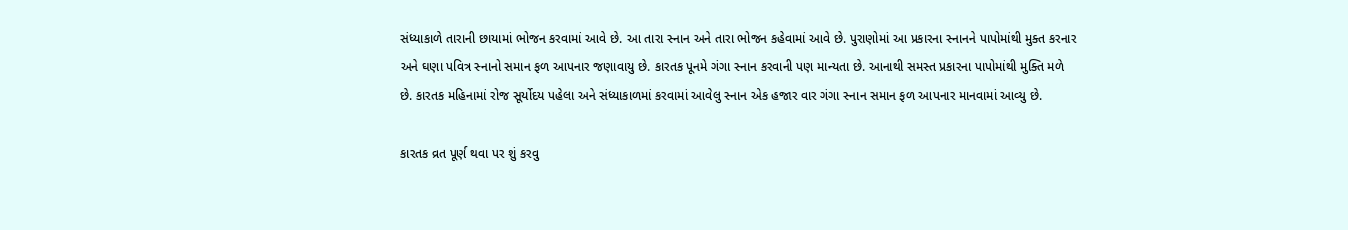સંધ્યાકાળે તારાની છાયામાં ભોજન કરવામાં આવે છે. આ તારા સ્નાન અને તારા ભોજન કહેવામાં આવે છે. પુરાણોમાં આ પ્રકારના સ્નાનને પાપોમાંથી મુક્ત કરનાર અને ઘણા પવિત્ર સ્નાનો સમાન ફળ આપનાર જણાવાયુ છે. કારતક પૂનમે ગંગા સ્નાન કરવાની પણ માન્યતા છે. આનાથી સમસ્ત પ્રકારના પાપોમાંથી મુક્તિ મળે છે. કારતક મહિનામાં રોજ સૂર્યોદય પહેલા અને સંધ્યાકાળમાં કરવામાં આવેલુ સ્નાન એક હજાર વાર ગંગા સ્નાન સમાન ફળ આપનાર માનવામાં આવ્યુ છે.

કારતક વ્રત પૂર્ણ થવા પર શું કરવુ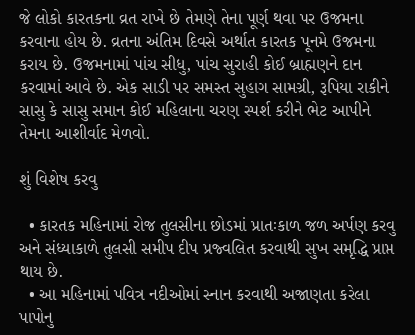જે લોકો કારતકના વ્રત રાખે છે તેમણે તેના પૂર્ણ થવા પર ઉજમના કરવાના હોય છે. વ્રતના અંતિમ દિવસે અર્થાત કારતક પૂનમે ઉજમના કરાય છે. ઉજમનામાં પાંચ સીધુ, પાંચ સુરાહી કોઈ બ્રાહ્મણને દાન કરવામાં આવે છે. એક સાડી પર સમસ્ત સુહાગ સામગ્રી, રૂપિયા રાકીને સાસુ કે સાસુ સમાન કોઈ મહિલાના ચરણ સ્પર્શ કરીને ભેટ આપીને તેમના આશીર્વાદ મેળવો.

શું વિશેષ કરવુ

  • કારતક મહિનામાં રોજ તુલસીના છોડમાં પ્રાતઃકાળ જળ અર્પણ કરવુ અને સંધ્યાકાળે તુલસી સમીપ દીપ પ્રજ્વલિત કરવાથી સુખ સમૃદ્ધિ પ્રાપ્ત થાય છે.
  • આ મહિનામાં પવિત્ર નદીઓમાં સ્નાન કરવાથી અજાણતા કરેલા પાપોનુ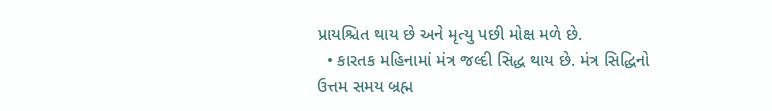પ્રાયશ્ચિત થાય છે અને મૃત્યુ પછી મોક્ષ મળે છે.
  • કારતક મહિનામાં મંત્ર જલ્દી સિદ્ધ થાય છે. મંત્ર સિદ્ધિનો ઉત્તમ સમય બ્રહ્મ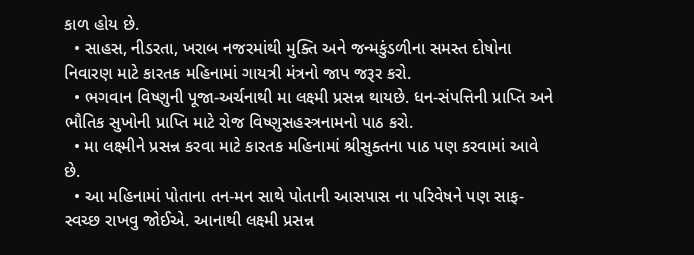કાળ હોય છે.
  • સાહસ, નીડરતા, ખરાબ નજરમાંથી મુક્તિ અને જન્મકુંડળીના સમસ્ત દોષોના નિવારણ માટે કારતક મહિનામાં ગાયત્રી મંત્રનો જાપ જરૂર કરો.
  • ભગવાન વિષ્ણુની પૂજા-અર્ચનાથી મા લક્ષ્મી પ્રસન્ન થાયછે. ધન-સંપત્તિની પ્રાપ્તિ અને ભૌતિક સુખોની પ્રાપ્તિ માટે રોજ વિષ્ણુસહસ્ત્રનામનો પાઠ કરો.
  • મા લક્ષ્મીને પ્રસન્ન કરવા માટે કારતક મહિનામાં શ્રીસુક્તના પાઠ પણ કરવામાં આવે છે.
  • આ મહિનામાં પોતાના તન-મન સાથે પોતાની આસપાસ ના પરિવેષને પણ સાફ-સ્વચ્છ રાખવુ જોઈએ. આનાથી લક્ષ્મી પ્રસન્ન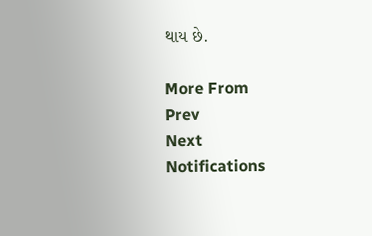થાય છે.

More From
Prev
Next
Notifications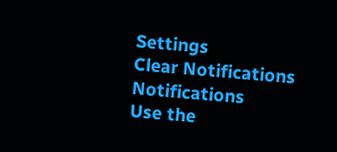Settings
Clear Notifications
Notifications
Use the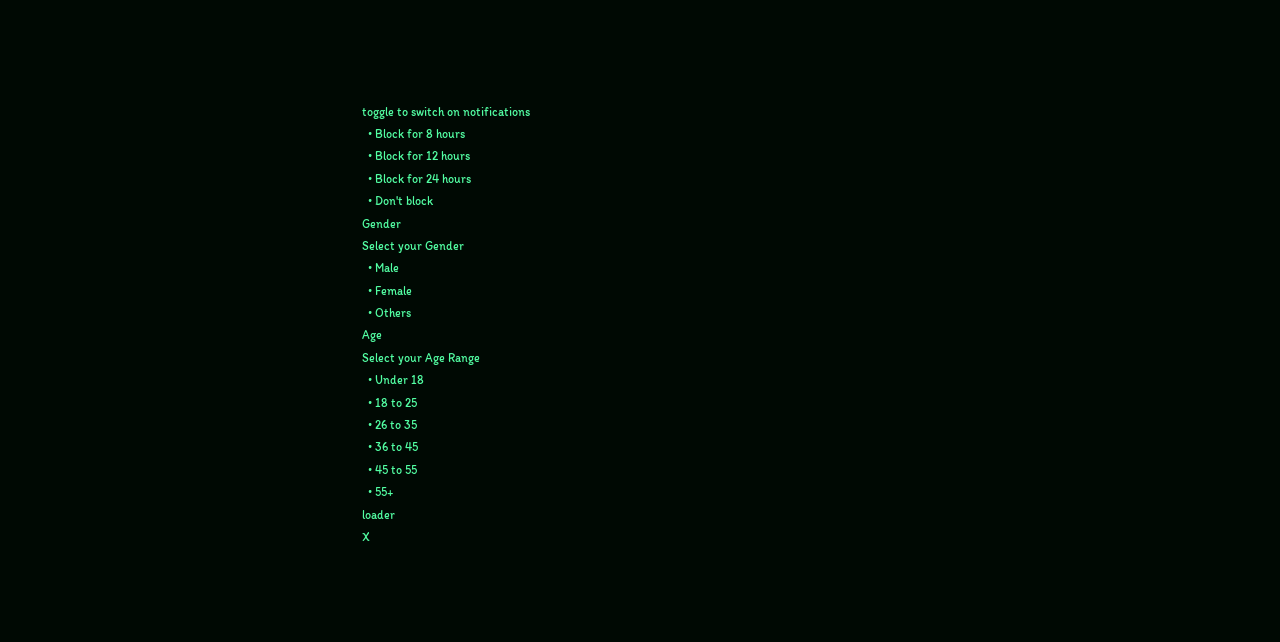toggle to switch on notifications
  • Block for 8 hours
  • Block for 12 hours
  • Block for 24 hours
  • Don't block
Gender
Select your Gender
  • Male
  • Female
  • Others
Age
Select your Age Range
  • Under 18
  • 18 to 25
  • 26 to 35
  • 36 to 45
  • 45 to 55
  • 55+
loader
X